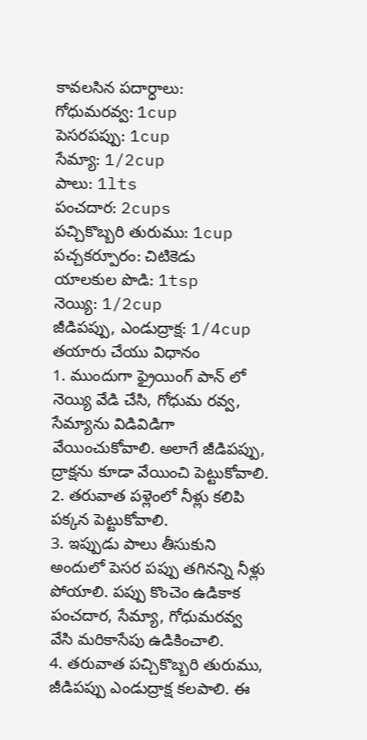కావలసిన పదార్ధాలు:
గోధుమరవ్వ: 1cup
పెసరపప్పు: 1cup
సేమ్యా: 1/2cup
పాలు: 1lts
పంచదార: 2cups
పచ్చికొబ్బరి తురుము: 1cup
పచ్చకర్పూరం: చిటికెడు
యాలకుల పొడి: 1tsp
నెయ్యి: 1/2cup
జీడిపప్పు, ఎండుద్రాక్ష: 1/4cup
తయారు చేయు విధానం
1. ముందుగా ఫ్రైయింగ్ పాన్ లో నెయ్యి వేడి చేసి, గోధుమ రవ్వ, సేమ్యాను విడివిడిగా వేయించుకోవాలి. అలాగే జీడిపప్పు, ద్రాక్షను కూడా వేయించి పెట్టుకోవాలి.
2. తరువాత పళ్లెంలో నీళ్లు కలిపి పక్కన పెట్టుకోవాలి.
3. ఇప్పుడు పాలు తీసుకుని అందులో పెసర పప్పు తగినన్ని నీళ్లు పోయాలి. పప్పు కొంచెం ఉడికాక పంచదార, సేమ్యా, గోధుమరవ్వ వేసి మరికాసేపు ఉడికించాలి.
4. తరువాత పచ్చికొబ్బరి తురుము, జీడిపప్పు ఎండుద్రాక్ష కలపాలి. ఈ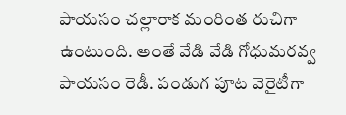పాయసం చల్లారాక మంరింత రుచిగా ఉంటుంది. అంతే వేడి వేడి గోధుమరవ్వ పాయసం రెడీ. పండుగ పూట వెరైటీగా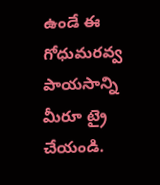ఉండే ఈ గోధుమరవ్వ పాయసాన్ని మీరూ ట్రై చేయండి.